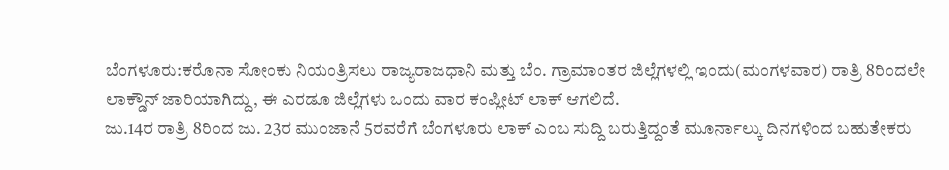ಬೆಂಗಳೂರು:ಕರೊನಾ ಸೋಂಕು ನಿಯಂತ್ರಿಸಲು ರಾಜ್ಯರಾಜಧಾನಿ ಮತ್ತು ಬೆಂ. ಗ್ರಾಮಾಂತರ ಜಿಲ್ಲೆಗಳಲ್ಲಿ ಇಂದು(ಮಂಗಳವಾರ) ರಾತ್ರಿ 8ರಿಂದಲೇ ಲಾಕ್ಡೌನ್ ಜಾರಿಯಾಗಿದ್ದು, ಈ ಎರಡೂ ಜಿಲ್ಲೆಗಳು ಒಂದು ವಾರ ಕಂಪ್ಲೀಟ್ ಲಾಕ್ ಆಗಲಿದೆ.
ಜು.14ರ ರಾತ್ರಿ 8ರಿಂದ ಜು. 23ರ ಮುಂಜಾನೆ 5ರವರೆಗೆ ಬೆಂಗಳೂರು ಲಾಕ್ ಎಂಬ ಸುದ್ದಿ ಬರುತ್ತಿದ್ದಂತೆ ಮೂರ್ನಾಲ್ಕು ದಿನಗಳಿಂದ ಬಹುತೇಕರು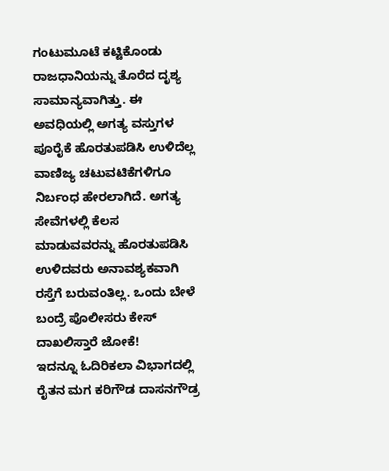ಗಂಟುಮೂಟೆ ಕಟ್ಟಿಕೊಂಡು ರಾಜಧಾನಿಯನ್ನು ತೊರೆದ ದೃಶ್ಯ ಸಾಮಾನ್ಯವಾಗಿತ್ತು. ಈ ಅವಧಿಯಲ್ಲಿ ಅಗತ್ಯ ವಸ್ತುಗಳ ಪೂರೈಕೆ ಹೊರತುಪಡಿಸಿ ಉಳಿದೆಲ್ಲ ವಾಣಿಜ್ಯ ಚಟುವಟಿಕೆಗಳಿಗೂ ನಿರ್ಬಂಧ ಹೇರಲಾಗಿದೆ. ಅಗತ್ಯ ಸೇವೆಗಳಲ್ಲಿ ಕೆಲಸ ಮಾಡುವವರನ್ನು ಹೊರತುಪಡಿಸಿ ಉಳಿದವರು ಅನಾವಶ್ಯಕವಾಗಿ ರಸ್ತೆಗೆ ಬರುವಂತಿಲ್ಲ. ಒಂದು ಬೇಳೆ ಬಂದ್ರೆ ಪೊಲೀಸರು ಕೇಸ್ ದಾಖಲಿಸ್ತಾರೆ ಜೋಕೆ!
ಇದನ್ನೂ ಓದಿರಿಕಲಾ ವಿಭಾಗದಲ್ಲಿ ರೈತನ ಮಗ ಕರಿಗೌಡ ದಾಸನಗೌಡ್ರ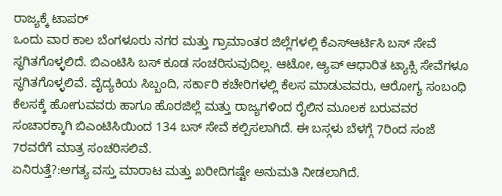ರಾಜ್ಯಕ್ಕೆ ಟಾಪರ್
ಒಂದು ವಾರ ಕಾಲ ಬೆಂಗಳೂರು ನಗರ ಮತ್ತು ಗ್ರಾಮಾಂತರ ಜಿಲ್ಲೆಗಳಲ್ಲಿ ಕೆಎಸ್ಆರ್ಟಿಸಿ ಬಸ್ ಸೇವೆ ಸ್ಥಗಿತಗೊಳ್ಳಲಿದೆ. ಬಿಎಂಟಿಸಿ ಬಸ್ ಕೂಡ ಸಂಚರಿಸುವುದಿಲ್ಲ. ಆಟೋ, ಆ್ಯಪ್ ಆಧಾರಿತ ಟ್ಯಾಕ್ಸಿ ಸೇವೆಗಳೂ ಸ್ಥಗಿತಗೊಳ್ಳಲಿವೆ. ವೈದ್ಯಕಿಯ ಸಿಬ್ಬಂದಿ, ಸರ್ಕಾರಿ ಕಚೇರಿಗಳಲ್ಲಿ ಕೆಲಸ ಮಾಡುವವರು, ಆರೋಗ್ಯ ಸಂಬಂಧಿ ಕೆಲಸಕ್ಕೆ ಹೋಗುವವರು ಹಾಗೂ ಹೊರಜಿಲ್ಲೆ ಮತ್ತು ರಾಜ್ಯಗಳಿಂದ ರೈಲಿನ ಮೂಲಕ ಬರುವವರ ಸಂಚಾರಕ್ಕಾಗಿ ಬಿಎಂಟಿಸಿಯಿಂದ 134 ಬಸ್ ಸೇವೆ ಕಲ್ಪಿಸಲಾಗಿದೆ. ಈ ಬಸ್ಗಳು ಬೆಳಗ್ಗೆ 7ರಿಂದ ಸಂಜೆ 7ರವರೆಗೆ ಮಾತ್ರ ಸಂಚರಿಸಲಿವೆ.
ಏನಿರುತ್ತೆ?:ಅಗತ್ಯ ವಸ್ತು ಮಾರಾಟ ಮತ್ತು ಖರೀದಿಗಷ್ಟೇ ಅನುಮತಿ ನೀಡಲಾಗಿದೆ.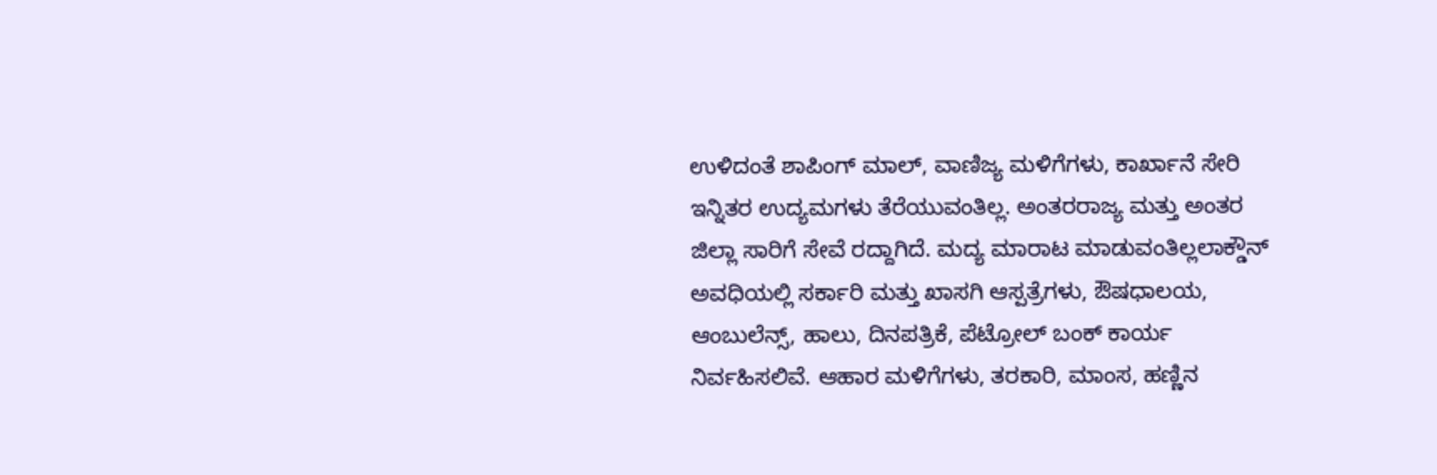ಉಳಿದಂತೆ ಶಾಪಿಂಗ್ ಮಾಲ್, ವಾಣಿಜ್ಯ ಮಳಿಗೆಗಳು, ಕಾರ್ಖಾನೆ ಸೇರಿ ಇನ್ನಿತರ ಉದ್ಯಮಗಳು ತೆರೆಯುವಂತಿಲ್ಲ. ಅಂತರರಾಜ್ಯ ಮತ್ತು ಅಂತರ ಜಿಲ್ಲಾ ಸಾರಿಗೆ ಸೇವೆ ರದ್ದಾಗಿದೆ. ಮದ್ಯ ಮಾರಾಟ ಮಾಡುವಂತಿಲ್ಲಲಾಕ್ಡೌನ್ ಅವಧಿಯಲ್ಲಿ ಸರ್ಕಾರಿ ಮತ್ತು ಖಾಸಗಿ ಆಸ್ಪತ್ರೆಗಳು, ಔಷಧಾಲಯ, ಆಂಬುಲೆನ್ಸ್, ಹಾಲು, ದಿನಪತ್ರಿಕೆ, ಪೆಟ್ರೋಲ್ ಬಂಕ್ ಕಾರ್ಯ ನಿರ್ವಹಿಸಲಿವೆ. ಆಹಾರ ಮಳಿಗೆಗಳು, ತರಕಾರಿ, ಮಾಂಸ, ಹಣ್ಣಿನ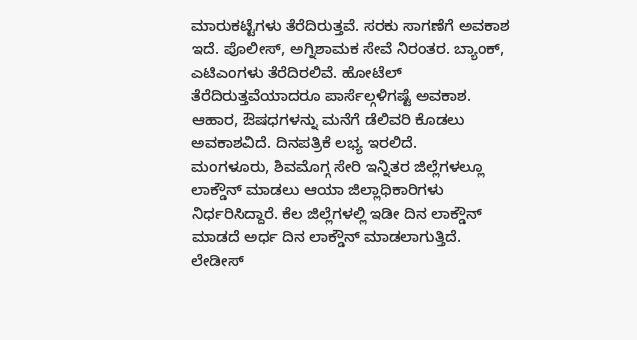ಮಾರುಕಟ್ಟೆಗಳು ತೆರೆದಿರುತ್ತವೆ. ಸರಕು ಸಾಗಣೆಗೆ ಅವಕಾಶ ಇದೆ. ಪೊಲೀಸ್, ಅಗ್ನಿಶಾಮಕ ಸೇವೆ ನಿರಂತರ. ಬ್ಯಾಂಕ್, ಎಟಿಎಂಗಳು ತೆರೆದಿರಲಿವೆ. ಹೋಟೆಲ್ ತೆರೆದಿರುತ್ತವೆಯಾದರೂ ಪಾರ್ಸೆಲ್ಗಳಿಗಷ್ಟೆ ಅವಕಾಶ. ಆಹಾರ, ಔಷಧಗಳನ್ನು ಮನೆಗೆ ಡೆಲಿವರಿ ಕೊಡಲು ಅವಕಾಶವಿದೆ. ದಿನಪತ್ರಿಕೆ ಲಭ್ಯ ಇರಲಿದೆ.
ಮಂಗಳೂರು, ಶಿವಮೊಗ್ಗ ಸೇರಿ ಇನ್ನಿತರ ಜಿಲ್ಲೆಗಳಲ್ಲೂ ಲಾಕ್ಡೌನ್ ಮಾಡಲು ಆಯಾ ಜಿಲ್ಲಾಧಿಕಾರಿಗಳು ನಿರ್ಧರಿಸಿದ್ದಾರೆ. ಕೆಲ ಜಿಲ್ಲೆಗಳಲ್ಲಿ ಇಡೀ ದಿನ ಲಾಕ್ಡೌನ್ ಮಾಡದೆ ಅರ್ಧ ದಿನ ಲಾಕ್ಡೌನ್ ಮಾಡಲಾಗುತ್ತಿದೆ.
ಲೇಡೀಸ್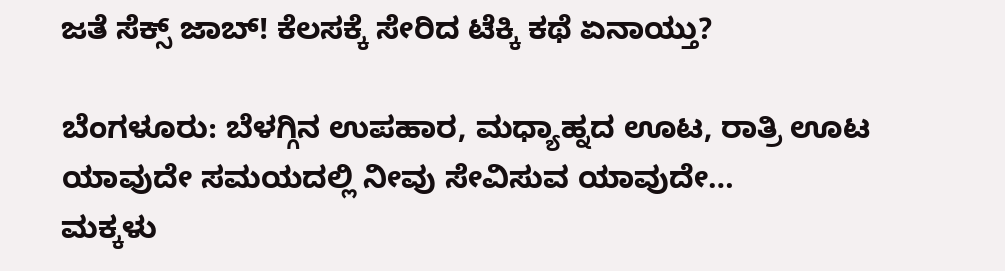ಜತೆ ಸೆಕ್ಸ್ ಜಾಬ್! ಕೆಲಸಕ್ಕೆ ಸೇರಿದ ಟೆಕ್ಕಿ ಕಥೆ ಏನಾಯ್ತು?

ಬೆಂಗಳೂರು: ಬೆಳಗ್ಗಿನ ಉಪಹಾರ, ಮಧ್ಯಾಹ್ನದ ಊಟ, ರಾತ್ರಿ ಊಟ ಯಾವುದೇ ಸಮಯದಲ್ಲಿ ನೀವು ಸೇವಿಸುವ ಯಾವುದೇ…
ಮಕ್ಕಳು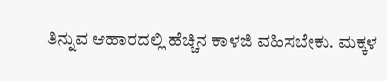ತಿನ್ನುವ ಆಹಾರದಲ್ಲಿ ಹೆಚ್ಚಿನ ಕಾಳಜಿ ವಹಿಸಬೇಕು. ಮಕ್ಕಳ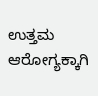ಉತ್ತಮ ಆರೋಗ್ಯಕ್ಕಾಗಿ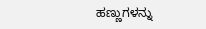ಹಣ್ಣುಗಳನ್ನು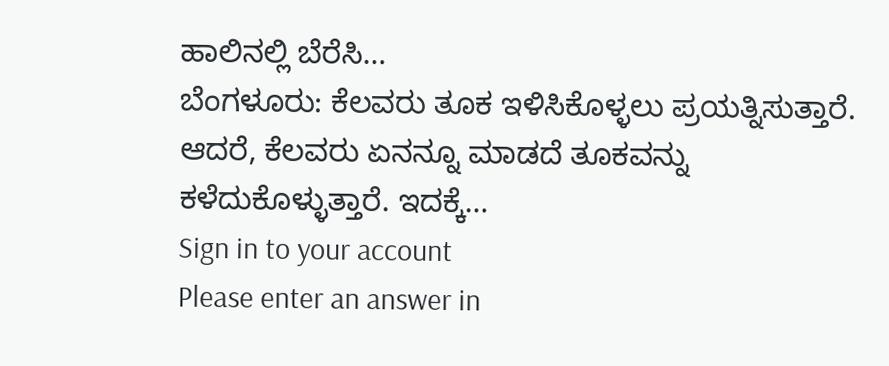ಹಾಲಿನಲ್ಲಿ ಬೆರೆಸಿ…
ಬೆಂಗಳೂರು: ಕೆಲವರು ತೂಕ ಇಳಿಸಿಕೊಳ್ಳಲು ಪ್ರಯತ್ನಿಸುತ್ತಾರೆ. ಆದರೆ, ಕೆಲವರು ಏನನ್ನೂ ಮಾಡದೆ ತೂಕವನ್ನು ಕಳೆದುಕೊಳ್ಳುತ್ತಾರೆ. ಇದಕ್ಕೆ…
Sign in to your account
Please enter an answer in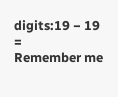digits:19 − 19 =
Remember me